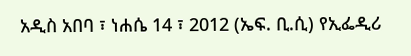አዲስ አበባ ፣ ነሐሴ 14 ፣ 2012 (ኤፍ. ቢ.ሲ) የኢፌዲሪ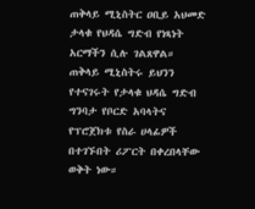ጠቅላይ ሚኒስትር ዐቢይ አህመድ ታላቁ የህዳሴ ግድብ የነጻነት አርማችን ሲሉ ገልጸዋል።
ጠቅላይ ሚኒስትሩ ይህንን የተናገሩት የታላቁ ህዳሴ ግድብ ግንባታ የቦርድ አባላትና የፕሮጀክቱ የስራ ሀላፊዎች በተገኙበት ሪፖርት በቀረበላቸው ወቅት ነው።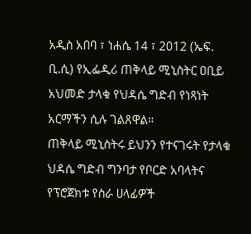አዲስ አበባ ፣ ነሐሴ 14 ፣ 2012 (ኤፍ. ቢ.ሲ) የኢፌዲሪ ጠቅላይ ሚኒስትር ዐቢይ አህመድ ታላቁ የህዳሴ ግድብ የነጻነት አርማችን ሲሉ ገልጸዋል።
ጠቅላይ ሚኒስትሩ ይህንን የተናገሩት የታላቁ ህዳሴ ግድብ ግንባታ የቦርድ አባላትና የፕሮጀክቱ የስራ ሀላፊዎች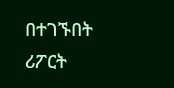በተገኙበት ሪፖርት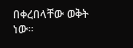በቀረበላቸው ወቅት ነው።